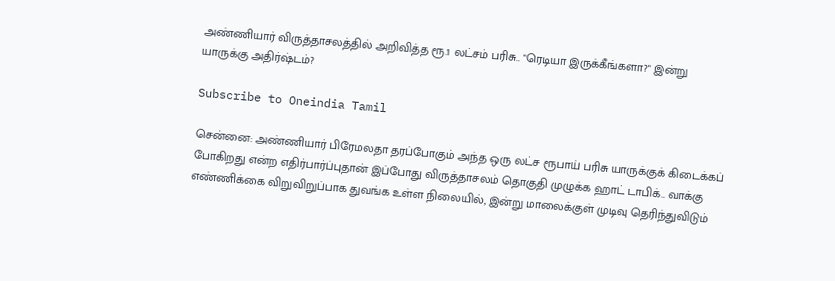அண்ணியார் விருத்தாசலத்தில் அறிவித்த ரூ.1 லட்சம் பரிசு.. "ரெடியா இருக்கீங்களா?" இன்று யாருக்கு அதிர்ஷ்டம்?

Subscribe to Oneindia Tamil

சென்னை: அண்ணியார் பிரேமலதா தரப்போகும் அந்த ஒரு லட்ச ரூபாய் பரிசு யாருக்குக் கிடைக்கப் போகிறது என்ற எதிர்பார்ப்புதான் இப்போது விருத்தாசலம் தொகுதி முழுக்க ஹாட் டாபிக்.. வாக்கு எண்ணிக்கை விறுவிறுப்பாக துவங்க உள்ள நிலையில், இன்று மாலைக்குள் முடிவு தெரிந்துவிடும்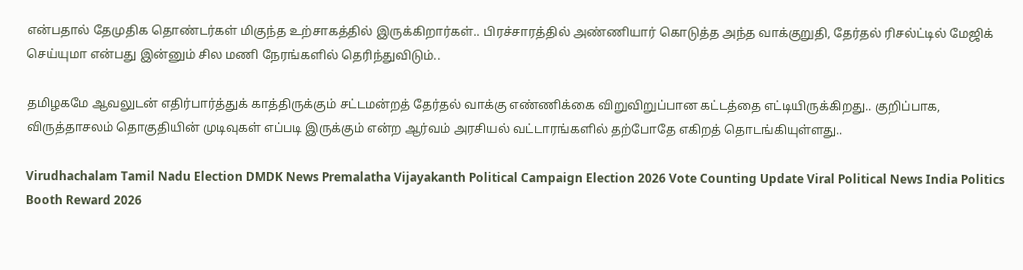என்பதால் தேமுதிக தொண்டர்கள் மிகுந்த உற்சாகத்தில் இருக்கிறார்கள்.. பிரச்சாரத்தில் அண்ணியார் கொடுத்த அந்த வாக்குறுதி, தேர்தல் ரிசல்ட்டில் மேஜிக் செய்யுமா என்பது இன்னும் சில மணி நேரங்களில் தெரிந்துவிடும்..

தமிழகமே ஆவலுடன் எதிர்பார்த்துக் காத்திருக்கும் சட்டமன்றத் தேர்தல் வாக்கு எண்ணிக்கை விறுவிறுப்பான கட்டத்தை எட்டியிருக்கிறது.. குறிப்பாக, விருத்தாசலம் தொகுதியின் முடிவுகள் எப்படி இருக்கும் என்ற ஆர்வம் அரசியல் வட்டாரங்களில் தற்போதே எகிறத் தொடங்கியுள்ளது..

Virudhachalam Tamil Nadu Election DMDK News Premalatha Vijayakanth Political Campaign Election 2026 Vote Counting Update Viral Political News India Politics Booth Reward 2026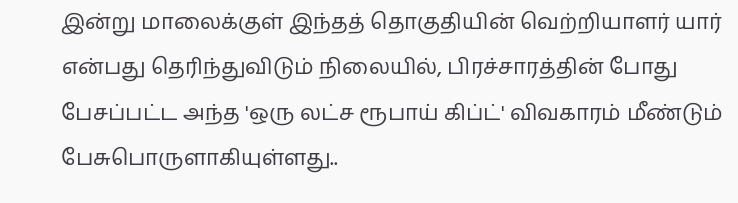இன்று மாலைக்குள் இந்தத் தொகுதியின் வெற்றியாளர் யார் என்பது தெரிந்துவிடும் நிலையில், பிரச்சாரத்தின் போது பேசப்பட்ட அந்த 'ஒரு லட்ச ரூபாய் கிப்ட்' விவகாரம் மீண்டும் பேசுபொருளாகியுள்ளது..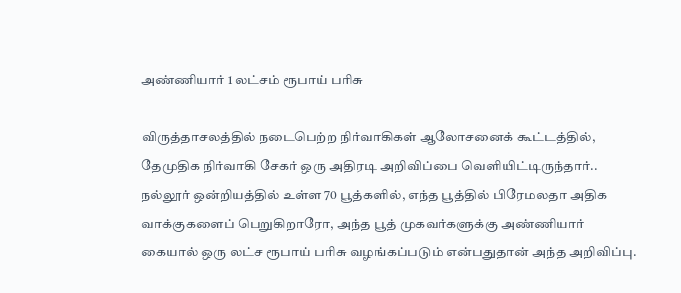அண்ணியார் 1 லட்சம் ரூபாய் பரிசு

விருத்தாசலத்தில் நடைபெற்ற நிர்வாகிகள் ஆலோசனைக் கூட்டத்தில், தேமுதிக நிர்வாகி சேகர் ஒரு அதிரடி அறிவிப்பை வெளியிட்டிருந்தார்.. நல்லூர் ஒன்றியத்தில் உள்ள 70 பூத்களில், எந்த பூத்தில் பிரேமலதா அதிக வாக்குகளைப் பெறுகிறாரோ, அந்த பூத் முகவர்களுக்கு அண்ணியார் கையால் ஒரு லட்ச ரூபாய் பரிசு வழங்கப்படும் என்பதுதான் அந்த அறிவிப்பு.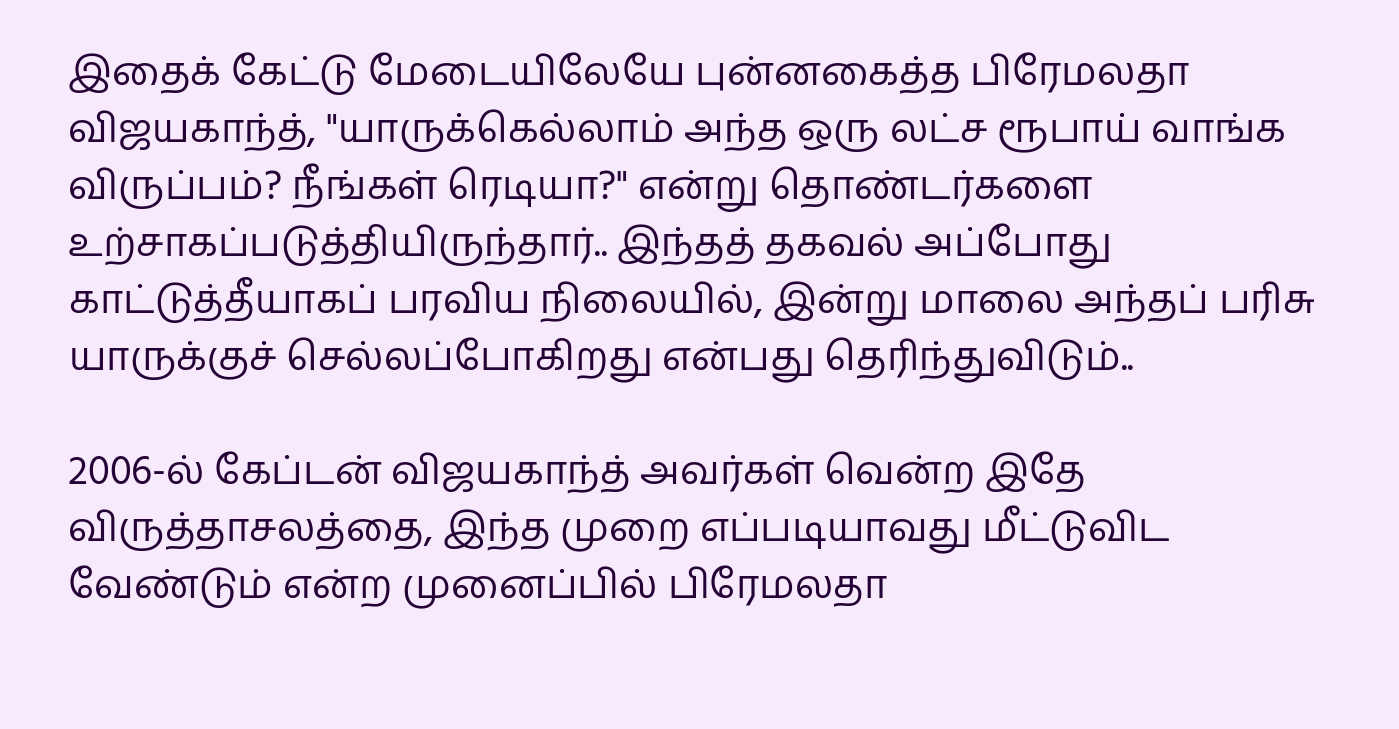இதைக் கேட்டு மேடையிலேயே புன்னகைத்த பிரேமலதா விஜயகாந்த், "யாருக்கெல்லாம் அந்த ஒரு லட்ச ரூபாய் வாங்க விருப்பம்? நீங்கள் ரெடியா?" என்று தொண்டர்களை உற்சாகப்படுத்தியிருந்தார்.. இந்தத் தகவல் அப்போது காட்டுத்தீயாகப் பரவிய நிலையில், இன்று மாலை அந்தப் பரிசு யாருக்குச் செல்லப்போகிறது என்பது தெரிந்துவிடும்..

2006-ல் கேப்டன் விஜயகாந்த் அவர்கள் வென்ற இதே விருத்தாசலத்தை, இந்த முறை எப்படியாவது மீட்டுவிட வேண்டும் என்ற முனைப்பில் பிரேமலதா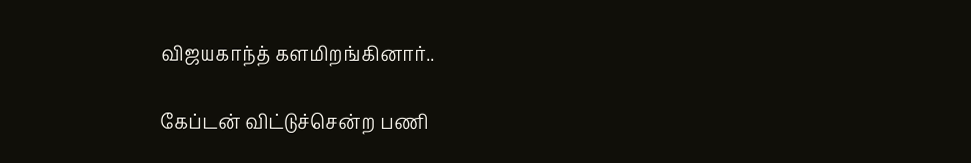விஜயகாந்த் களமிறங்கினார்..

கேப்டன் விட்டுச்சென்ற பணி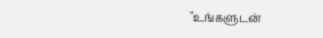"உங்களுடன்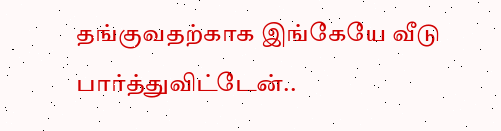தங்குவதற்காக இங்கேயே வீடு பார்த்துவிட்டேன்..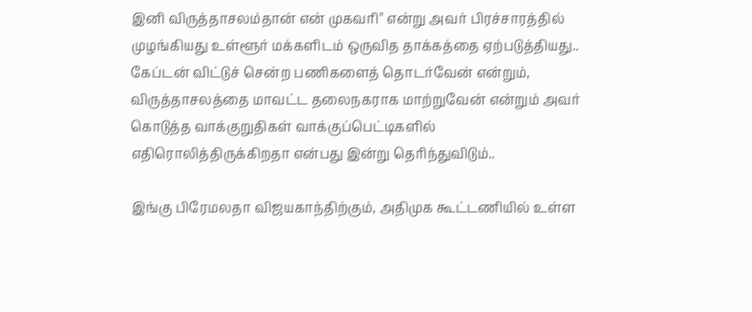இனி விருத்தாசலம்தான் என் முகவரி" என்று அவர் பிரச்சாரத்தில் முழங்கியது உள்ளூர் மக்களிடம் ஒருவித தாக்கத்தை ஏற்படுத்தியது.. கேப்டன் விட்டுச் சென்ற பணிகளைத் தொடர்வேன் என்றும், விருத்தாசலத்தை மாவட்ட தலைநகராக மாற்றுவேன் என்றும் அவர் கொடுத்த வாக்குறுதிகள் வாக்குப்பெட்டிகளில் எதிரொலித்திருக்கிறதா என்பது இன்று தெரிந்துவிடும்..

இங்கு பிரேமலதா விஜயகாந்திற்கும், அதிமுக கூட்டணியில் உள்ள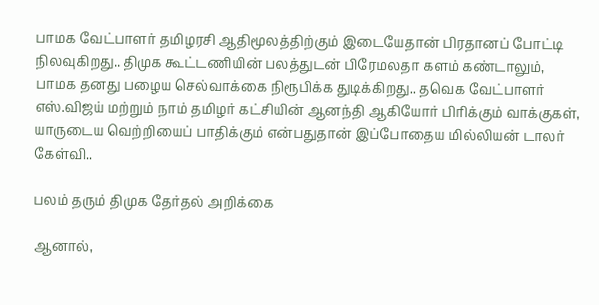பாமக வேட்பாளர் தமிழரசி ஆதிமூலத்திற்கும் இடையேதான் பிரதானப் போட்டி நிலவுகிறது.. திமுக கூட்டணியின் பலத்துடன் பிரேமலதா களம் கண்டாலும், பாமக தனது பழைய செல்வாக்கை நிரூபிக்க துடிக்கிறது.. தவெக வேட்பாளர் எஸ்.விஜய் மற்றும் நாம் தமிழர் கட்சியின் ஆனந்தி ஆகியோர் பிரிக்கும் வாக்குகள், யாருடைய வெற்றியைப் பாதிக்கும் என்பதுதான் இப்போதைய மில்லியன் டாலர் கேள்வி..

பலம் தரும் திமுக தேர்தல் அறிக்கை

ஆனால்,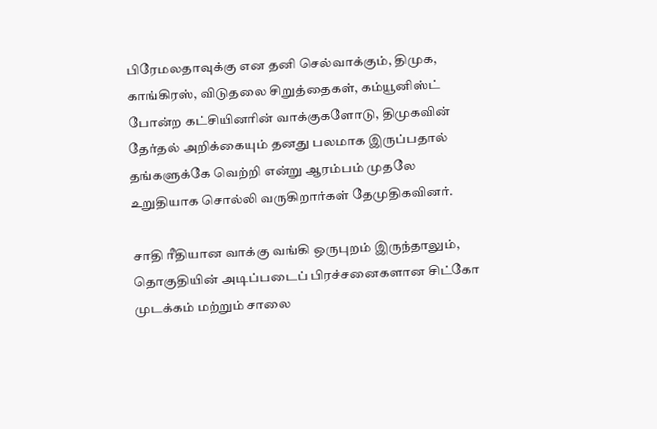பிரேமலதாவுக்கு என தனி செல்வாக்கும், திமுக, காங்கிரஸ், விடுதலை சிறுத்தைகள், கம்யூனிஸ்ட் போன்ற கட்சியினரின் வாக்குகளோடு, திமுகவின் தேர்தல் அறிக்கையும் தனது பலமாக இருப்பதால் தங்களுக்கே வெற்றி என்று ஆரம்பம் முதலே உறுதியாக சொல்லி வருகிறார்கள் தேமுதிகவினர்.

சாதி ரீதியான வாக்கு வங்கி ஒருபுறம் இருந்தாலும், தொகுதியின் அடிப்படைப் பிரச்சனைகளான சிட்கோ முடக்கம் மற்றும் சாலை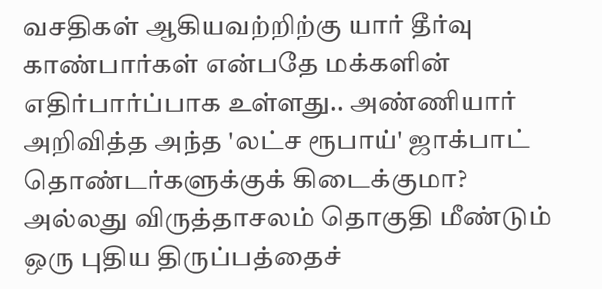வசதிகள் ஆகியவற்றிற்கு யார் தீர்வு காண்பார்கள் என்பதே மக்களின் எதிர்பார்ப்பாக உள்ளது.. அண்ணியார் அறிவித்த அந்த 'லட்ச ரூபாய்' ஜாக்பாட் தொண்டர்களுக்குக் கிடைக்குமா? அல்லது விருத்தாசலம் தொகுதி மீண்டும் ஒரு புதிய திருப்பத்தைச்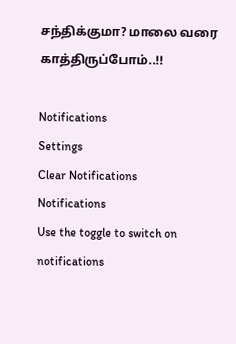சந்திக்குமா? மாலை வரை காத்திருப்போம்..!!

Notifications
Settings
Clear Notifications
Notifications
Use the toggle to switch on notifications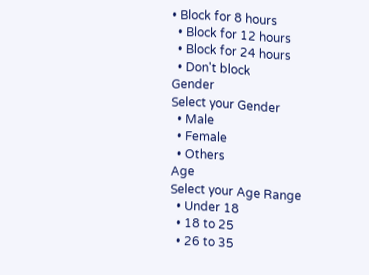• Block for 8 hours
  • Block for 12 hours
  • Block for 24 hours
  • Don't block
Gender
Select your Gender
  • Male
  • Female
  • Others
Age
Select your Age Range
  • Under 18
  • 18 to 25
  • 26 to 35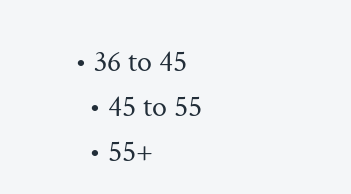• 36 to 45
  • 45 to 55
  • 55+